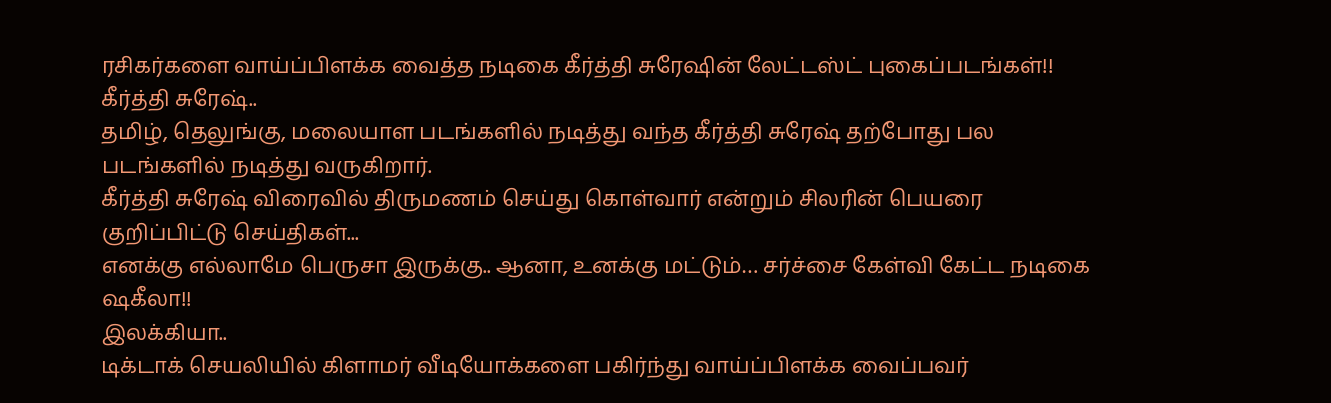ரசிகர்களை வாய்ப்பிளக்க வைத்த நடிகை கீர்த்தி சுரேஷின் லேட்டஸ்ட் புகைப்படங்கள்!!
கீர்த்தி சுரேஷ்..
தமிழ், தெலுங்கு, மலையாள படங்களில் நடித்து வந்த கீர்த்தி சுரேஷ் தற்போது பல படங்களில் நடித்து வருகிறார்.
கீர்த்தி சுரேஷ் விரைவில் திருமணம் செய்து கொள்வார் என்றும் சிலரின் பெயரை குறிப்பிட்டு செய்திகள்...
எனக்கு எல்லாமே பெருசா இருக்கு.. ஆனா, உனக்கு மட்டும்… சர்ச்சை கேள்வி கேட்ட நடிகை ஷகீலா!!
இலக்கியா..
டிக்டாக் செயலியில் கிளாமர் வீடியோக்களை பகிர்ந்து வாய்ப்பிளக்க வைப்பவர்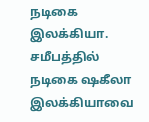நடிகை இலக்கியா. சமீபத்தில் நடிகை ஷகீலா இலக்கியாவை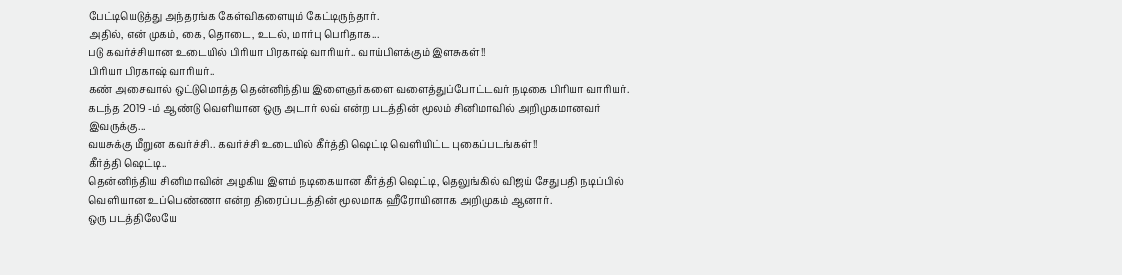பேட்டியெடுத்து அந்தரங்க கேள்விகளையும் கேட்டிருந்தார்.
அதில், என் முகம், கை, தொடை, உடல், மார்பு பெரிதாக...
படு கவர்ச்சியான உடையில் பிரியா பிரகாஷ் வாரியர்.. வாய்பிளக்கும் இளசுகள்!!
பிரியா பிரகாஷ் வாரியர்..
கண் அசைவால் ஒட்டுமொத்த தென்னிந்திய இளைஞர்களை வளைத்துப்போட்டவர் நடிகை பிரியா வாரியர்.
கடந்த 2019 -ம் ஆண்டு வெளியான ஒரு அடார் லவ் என்ற படத்தின் மூலம் சினிமாவில் அறிமுகமானவர் இவருக்கு...
வயசுக்கு மீறுன கவர்ச்சி.. கவர்ச்சி உடையில் கீர்த்தி ஷெட்டி வெளியிட்ட புகைப்படங்கள்!!
கீர்த்தி ஷெட்டி..
தென்னிந்திய சினிமாவின் அழகிய இளம் நடிகையான கீர்த்தி ஷெட்டி, தெலுங்கில் விஜய் சேதுபதி நடிப்பில் வெளியான உப்பெண்ணா என்ற திரைப்படத்தின் மூலமாக ஹீரோயினாக அறிமுகம் ஆனார்.
ஒரு படத்திலேயே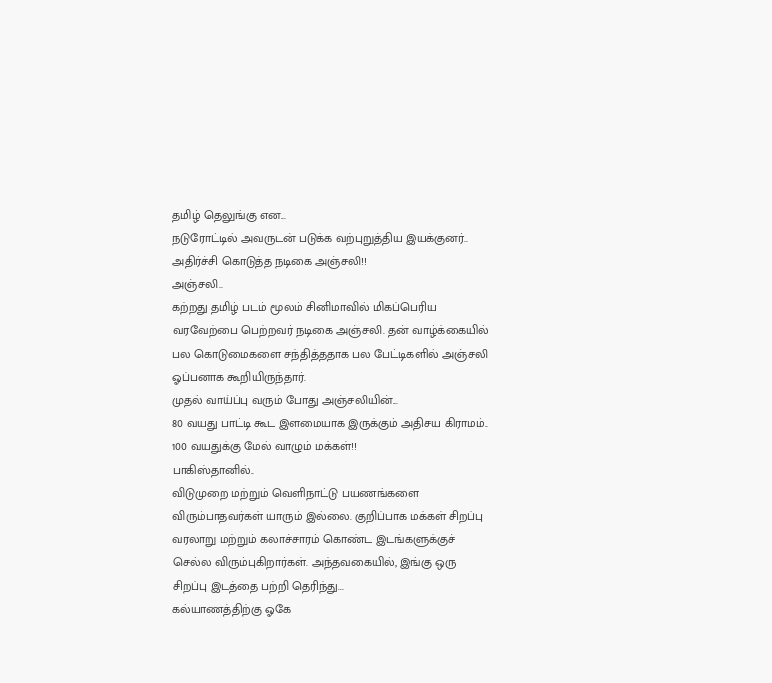தமிழ் தெலுங்கு என...
நடுரோட்டில் அவருடன் படுக்க வற்புறுத்திய இயக்குனர்.. அதிர்ச்சி கொடுத்த நடிகை அஞ்சலி!!
அஞ்சலி..
கற்றது தமிழ் படம் மூலம் சினிமாவில் மிகப்பெரிய வரவேற்பை பெற்றவர் நடிகை அஞ்சலி. தன் வாழ்க்கையில் பல கொடுமைகளை சந்தித்ததாக பல பேட்டிகளில் அஞ்சலி ஓப்பனாக கூறியிருந்தார்.
முதல் வாய்ப்பு வரும் போது அஞ்சலியின்...
80 வயது பாட்டி கூட இளமையாக இருக்கும் அதிசய கிராமம்.. 100 வயதுக்கு மேல் வாழும் மக்கள்!!
பாகிஸ்தானில்..
விடுமுறை மற்றும் வெளிநாட்டு பயணங்களை விரும்பாதவர்கள் யாரும் இல்லை. குறிப்பாக மக்கள் சிறப்பு வரலாறு மற்றும் கலாச்சாரம் கொண்ட இடங்களுக்குச் செல்ல விரும்புகிறார்கள். அந்தவகையில், இங்கு ஒரு சிறப்பு இடத்தை பற்றி தெரிந்து...
கல்யாணத்திற்கு ஓகே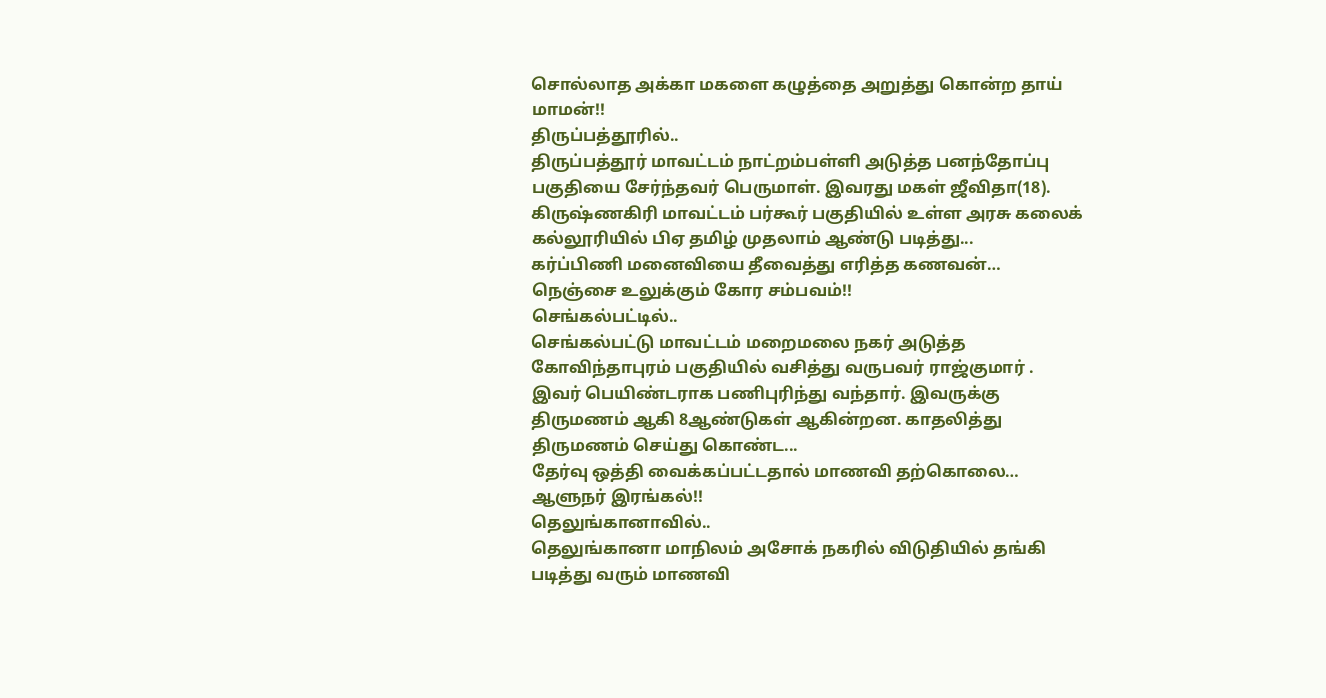சொல்லாத அக்கா மகளை கழுத்தை அறுத்து கொன்ற தாய் மாமன்!!
திருப்பத்தூரில்..
திருப்பத்தூர் மாவட்டம் நாட்றம்பள்ளி அடுத்த பனந்தோப்பு பகுதியை சேர்ந்தவர் பெருமாள். இவரது மகள் ஜீவிதா(18). கிருஷ்ணகிரி மாவட்டம் பர்கூர் பகுதியில் உள்ள அரசு கலைக் கல்லூரியில் பிஏ தமிழ் முதலாம் ஆண்டு படித்து...
கர்ப்பிணி மனைவியை தீவைத்து எரித்த கணவன்… நெஞ்சை உலுக்கும் கோர சம்பவம்!!
செங்கல்பட்டில்..
செங்கல்பட்டு மாவட்டம் மறைமலை நகர் அடுத்த கோவிந்தாபுரம் பகுதியில் வசித்து வருபவர் ராஜ்குமார் . இவர் பெயிண்டராக பணிபுரிந்து வந்தார். இவருக்கு திருமணம் ஆகி 8ஆண்டுகள் ஆகின்றன. காதலித்து திருமணம் செய்து கொண்ட...
தேர்வு ஒத்தி வைக்கப்பட்டதால் மாணவி தற்கொலை… ஆளுநர் இரங்கல்!!
தெலுங்கானாவில்..
தெலுங்கானா மாநிலம் அசோக் நகரில் விடுதியில் தங்கி படித்து வரும் மாணவி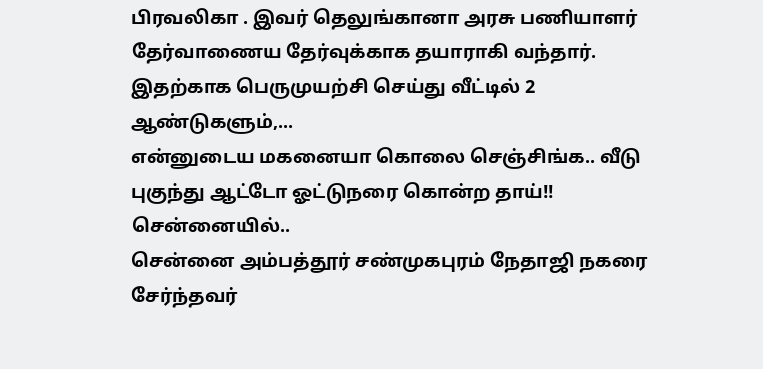பிரவலிகா . இவர் தெலுங்கானா அரசு பணியாளர் தேர்வாணைய தேர்வுக்காக தயாராகி வந்தார்.
இதற்காக பெருமுயற்சி செய்து வீட்டில் 2 ஆண்டுகளும்,...
என்னுடைய மகனையா கொலை செஞ்சிங்க.. வீடு புகுந்து ஆட்டோ ஓட்டுநரை கொன்ற தாய்!!
சென்னையில்..
சென்னை அம்பத்தூர் சண்முகபுரம் நேதாஜி நகரை சேர்ந்தவர்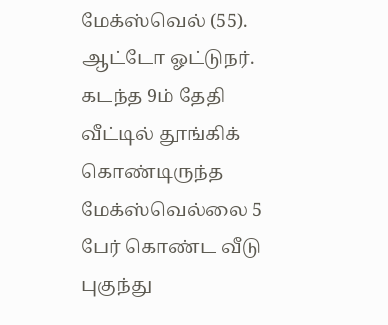மேக்ஸ்வெல் (55). ஆட்டோ ஓட்டுநர். கடந்த 9ம் தேதி வீட்டில் தூங்கிக் கொண்டிருந்த மேக்ஸ்வெல்லை 5 பேர் கொண்ட வீடு புகுந்து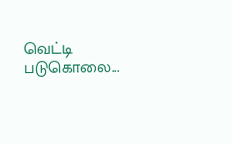வெட்டி படுகொலை...